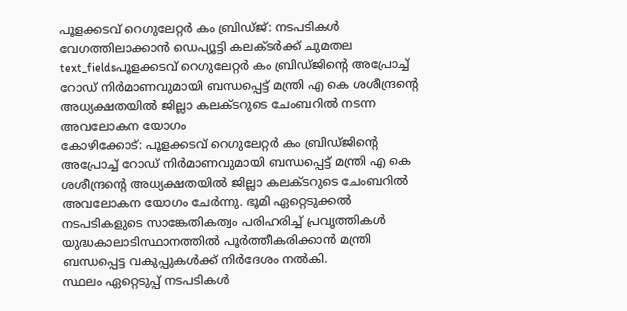പൂളക്കടവ് റെഗുലേറ്റർ കം ബ്രിഡ്ജ്: നടപടികൾ വേഗത്തിലാക്കാൻ ഡെപ്യൂട്ടി കലക്ടർക്ക് ചുമതല
text_fieldsപൂളക്കടവ് റെഗുലേറ്റർ കം ബ്രിഡ്ജിന്റെ അപ്രോച്ച് റോഡ് നിർമാണവുമായി ബന്ധപ്പെട്ട് മന്ത്രി എ കെ ശശീന്ദ്രന്റെ അധ്യക്ഷതയിൽ ജില്ലാ കലക്ടറുടെ ചേംബറിൽ നടന്ന അവലോകന യോഗം
കോഴിക്കോട്: പൂളക്കടവ് റെഗുലേറ്റർ കം ബ്രിഡ്ജിന്റെ അപ്രോച്ച് റോഡ് നിർമാണവുമായി ബന്ധപ്പെട്ട് മന്ത്രി എ കെ ശശീന്ദ്രന്റെ അധ്യക്ഷതയിൽ ജില്ലാ കലക്ടറുടെ ചേംബറിൽ അവലോകന യോഗം ചേർന്നു. ഭൂമി ഏറ്റെടുക്കൽ നടപടികളുടെ സാങ്കേതികത്വം പരിഹരിച്ച് പ്രവൃത്തികൾ യുദ്ധകാലാടിസ്ഥാനത്തിൽ പൂർത്തീകരിക്കാൻ മന്ത്രി ബന്ധപ്പെട്ട വകുപ്പുകൾക്ക് നിർദേശം നൽകി.
സ്ഥലം ഏറ്റെടുപ്പ് നടപടികൾ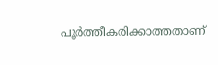പൂർത്തീകരിക്കാത്തതാണ്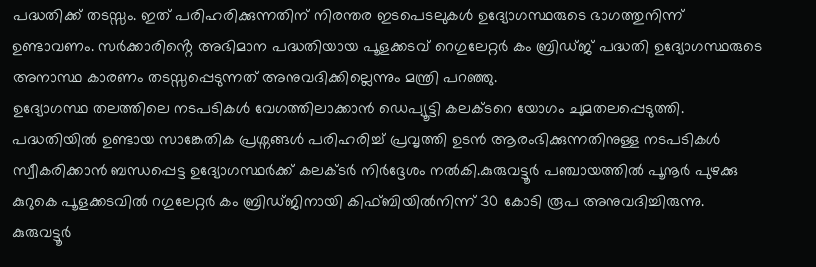പദ്ധതിക്ക് തടസ്സം. ഇത് പരിഹരിക്കുന്നതിന് നിരന്തര ഇടപെടലുകൾ ഉദ്യോഗസ്ഥരുടെ ഭാഗത്തുനിന്ന് ഉണ്ടാവണം. സർക്കാരിൻ്റെ അഭിമാന പദ്ധതിയായ പൂളക്കടവ് റെഗുലേറ്റർ കം ബ്രിഡ്ജ് പദ്ധതി ഉദ്യോഗസ്ഥരുടെ അനാസ്ഥ കാരണം തടസ്സപ്പെടുന്നത് അനുവദിക്കില്ലെന്നും മന്ത്രി പറഞ്ഞു.
ഉദ്യോഗസ്ഥ തലത്തിലെ നടപടികൾ വേഗത്തിലാക്കാൻ ഡെപ്യൂട്ടി കലക്ടറെ യോഗം ചുമതലപ്പെടുത്തി. പദ്ധതിയിൽ ഉണ്ടായ സാങ്കേതിക പ്രശ്നങ്ങൾ പരിഹരിച്ച് പ്രവൃത്തി ഉടൻ ആരംഭിക്കുന്നതിനുള്ള നടപടികൾ സ്വീകരിക്കാൻ ബന്ധപ്പെട്ട ഉദ്യോഗസ്ഥർക്ക് കലക്ടർ നിർദ്ദേശം നൽകി.കുരുവട്ടൂർ പഞ്ചായത്തിൽ പൂനൂർ പുഴക്കു കുറുകെ പൂളക്കടവിൽ റഗുലേറ്റർ കം ബ്രിഡ്ജിനായി കിഫ്ബിയിൽനിന്ന് 30 കോടി രൂപ അനുവദിച്ചിരുന്നു.
കുരുവട്ടൂർ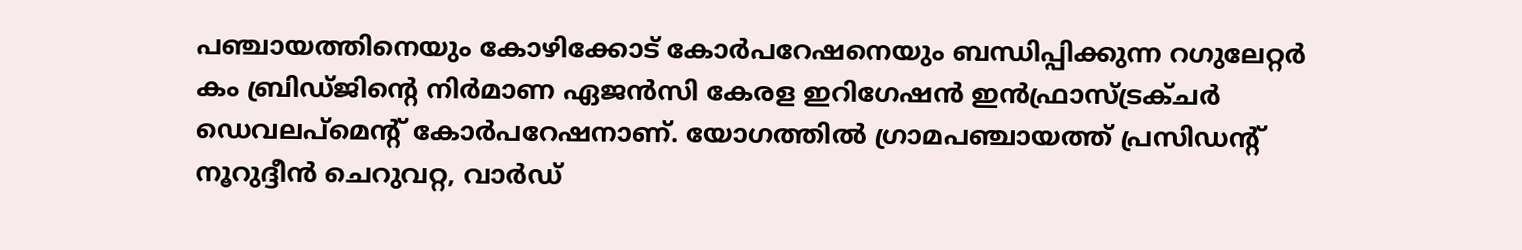പഞ്ചായത്തിനെയും കോഴിക്കോട് കോർപറേഷനെയും ബന്ധിപ്പിക്കുന്ന റഗുലേറ്റർ കം ബ്രിഡ്ജിന്റെ നിർമാണ ഏജൻസി കേരള ഇറിഗേഷൻ ഇൻഫ്രാസ്ട്രക്ചർ ഡെവലപ്മെന്റ് കോർപറേഷനാണ്. യോഗത്തിൽ ഗ്രാമപഞ്ചായത്ത് പ്രസിഡന്റ് നൂറുദ്ദീൻ ചെറുവറ്റ, വാർഡ്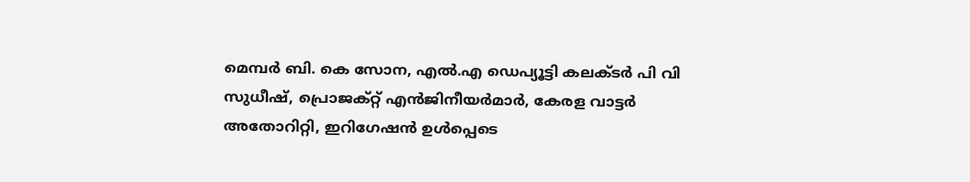മെമ്പർ ബി. കെ സോന, എൽ.എ ഡെപ്യൂട്ടി കലക്ടർ പി വി സുധീഷ്, പ്രൊജക്റ്റ് എൻജിനീയർമാർ, കേരള വാട്ടർ അതോറിറ്റി, ഇറിഗേഷൻ ഉൾപ്പെടെ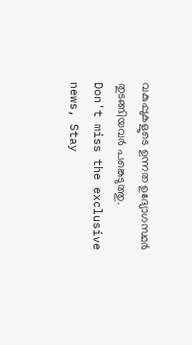വകുപ്പുകളുടെ ഉന്നത ഉദ്യോഗസ്ഥർ തുടങ്ങിയവർ പങ്കെടുത്തു.
Don't miss the exclusive news, Stay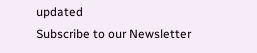updated
Subscribe to our Newsletter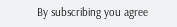By subscribing you agree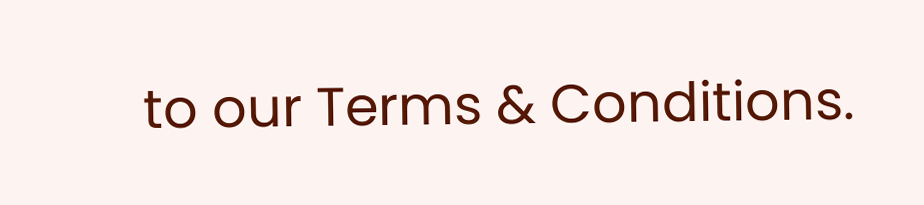to our Terms & Conditions.